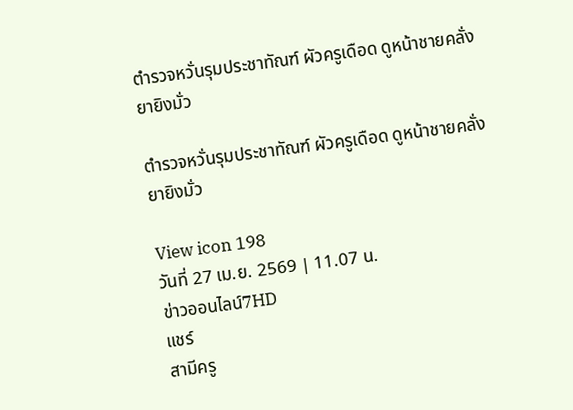ตำรวจหวั่นรุมประชาทัณฑ์ ผัวครูเดือด ดูหน้าชายคลั่งยายิงมั่ว

ตำรวจหวั่นรุมประชาทัณฑ์ ผัวครูเดือด ดูหน้าชายคลั่งยายิงมั่ว

View icon 198
วันที่ 27 เม.ย. 2569 | 11.07 น.
ข่าวออนไลน์7HD
แชร์
สามีครู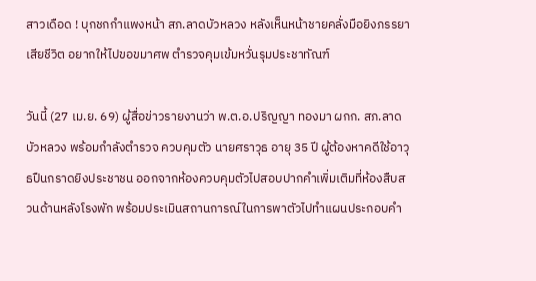สาวเดือด ! บุกชกกำแพงหน้า สภ.ลาดบัวหลวง หลังเห็นหน้าชายคลั่งมือยิงภรรยาเสียชีวิต อยากให้ไปขอขมาศพ ตำรวจคุมเข้มหวั่นรุมประชาทัณฑ์

วันนี้ (27 เม.ย. 69) ผู้สื่อข่าวรายงานว่า พ.ต.อ.ปริญญา ทองมา ผกก. สภ.ลาดบัวหลวง พร้อมกำลังตำรวจ ควบคุมตัว นายศราวุธ อายุ 35 ปี ผู้ต้องหาคดีใช้อาวุธปืนกราดยิงประชาชน ออกจากห้องควบคุมตัวไปสอบปากคำเพิ่มเติมที่ห้องสืบสวนด้านหลังโรงพัก พร้อมประเมินสถานการณ์ในการพาตัวไปทำแผนประกอบคำ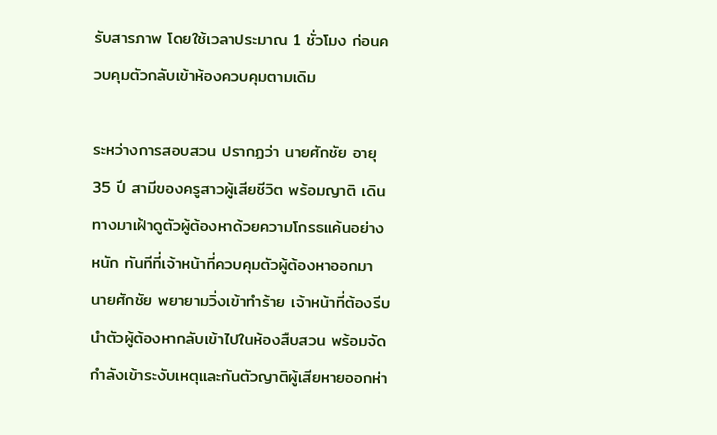รับสารภาพ โดยใช้เวลาประมาณ 1 ชั่วโมง ก่อนควบคุมตัวกลับเข้าห้องควบคุมตามเดิม

ระหว่างการสอบสวน ปรากฏว่า นายศักชัย อายุ 35 ปี สามีของครูสาวผู้เสียชีวิต พร้อมญาติ เดินทางมาเฝ้าดูตัวผู้ต้องหาด้วยความโกรธแค้นอย่างหนัก ทันทีที่เจ้าหน้าที่ควบคุมตัวผู้ต้องหาออกมา นายศักชัย พยายามวิ่งเข้าทำร้าย เจ้าหน้าที่ต้องรีบนำตัวผู้ต้องหากลับเข้าไปในห้องสืบสวน พร้อมจัดกำลังเข้าระงับเหตุและกันตัวญาติผู้เสียหายออกห่า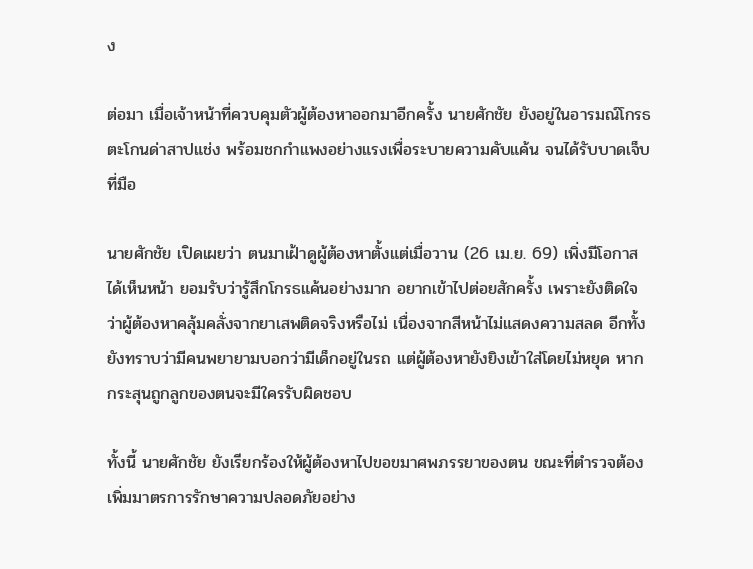ง

ต่อมา เมื่อเจ้าหน้าที่ควบคุมตัวผู้ต้องหาออกมาอีกครั้ง นายศักชัย ยังอยู่ในอารมณ์โกรธ ตะโกนด่าสาปแช่ง พร้อมชกกำแพงอย่างแรงเพื่อระบายความคับแค้น จนได้รับบาดเจ็บที่มือ

นายศักชัย เปิดเผยว่า ตนมาเฝ้าดูผู้ต้องหาตั้งแต่เมื่อวาน (26 เม.ย. 69) เพิ่งมีโอกาสได้เห็นหน้า ยอมรับว่ารู้สึกโกรธแค้นอย่างมาก อยากเข้าไปต่อยสักครั้ง เพราะยังติดใจว่าผู้ต้องหาคลุ้มคลั่งจากยาเสพติดจริงหรือไม่ เนื่องจากสีหน้าไม่แสดงความสลด อีกทั้งยังทราบว่ามีคนพยายามบอกว่ามีเด็กอยู่ในรถ แต่ผู้ต้องหายังยิงเข้าใส่โดยไม่หยุด หากกระสุนถูกลูกของตนจะมีใครรับผิดชอบ

ทั้งนี้ นายศักชัย ยังเรียกร้องให้ผู้ต้องหาไปขอขมาศพภรรยาของตน ขณะที่ตำรวจต้องเพิ่มมาตรการรักษาความปลอดภัยอย่าง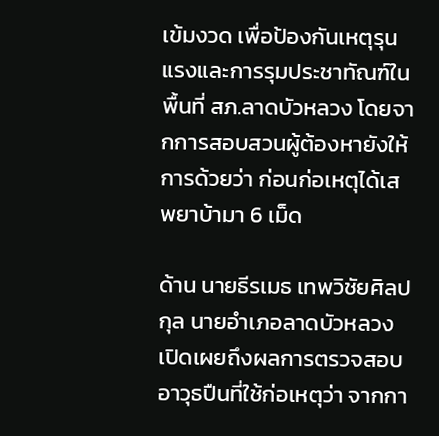เข้มงวด เพื่อป้องกันเหตุรุนแรงและการรุมประชาทัณฑ์ในพื้นที่ สภ.ลาดบัวหลวง โดยจากการสอบสวนผู้ต้องหายังให้การด้วยว่า ก่อนก่อเหตุได้เสพยาบ้ามา 6 เม็ด

ด้าน นายธีรเมธ เทพวิชัยศิลปกุล นายอำเภอลาดบัวหลวง เปิดเผยถึงผลการตรวจสอบอาวุธปืนที่ใช้ก่อเหตุว่า จากกา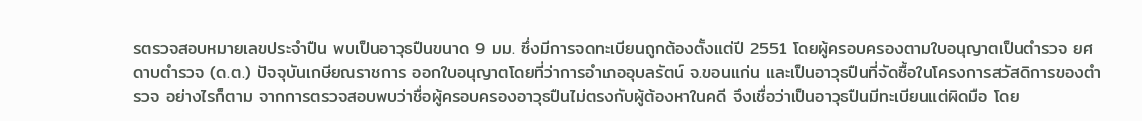รตรวจสอบหมายเลขประจำปืน พบเป็นอาวุธปืนขนาด 9 มม. ซึ่งมีการจดทะเบียนถูกต้องตั้งแต่ปี 2551 โดยผู้ครอบครองตามใบอนุญาตเป็นตำรวจ ยศดาบตำรวจ (ด.ต.) ปัจจุบันเกษียณราชการ ออกใบอนุญาตโดยที่ว่าการอำเภออุบลรัตน์ จ.ขอนแก่น และเป็นอาวุธปืนที่จัดซื้อในโครงการสวัสดิการของตำรวจ อย่างไรก็ตาม จากการตรวจสอบพบว่าชื่อผู้ครอบครองอาวุธปืนไม่ตรงกับผู้ต้องหาในคดี จึงเชื่อว่าเป็นอาวุธปืนมีทะเบียนแต่ผิดมือ โดย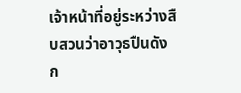เจ้าหน้าที่อยู่ระหว่างสืบสวนว่าอาวุธปืนดังก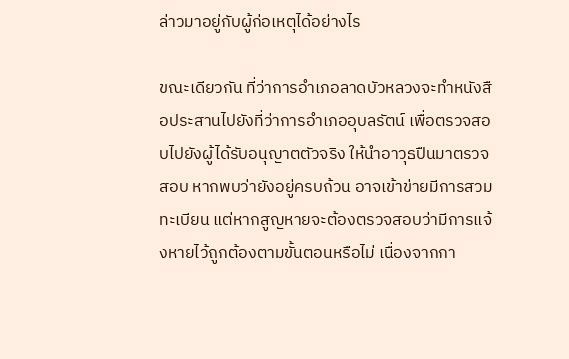ล่าวมาอยู่กับผู้ก่อเหตุได้อย่างไร

ขณะเดียวกัน ที่ว่าการอำเภอลาดบัวหลวงจะทำหนังสือประสานไปยังที่ว่าการอำเภออุบลรัตน์ เพื่อตรวจสอบไปยังผู้ได้รับอนุญาตตัวจริง ให้นำอาวุธปืนมาตรวจสอบ หากพบว่ายังอยู่ครบถ้วน อาจเข้าข่ายมีการสวมทะเบียน แต่หากสูญหายจะต้องตรวจสอบว่ามีการแจ้งหายไว้ถูกต้องตามขั้นตอนหรือไม่ เนื่องจากกา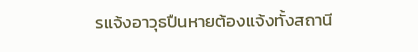รแจ้งอาวุธปืนหายต้องแจ้งทั้งสถานี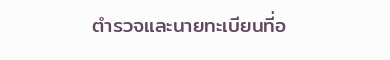ตำรวจและนายทะเบียนที่อ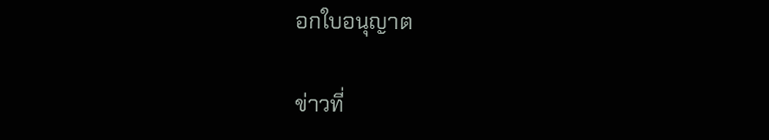อกใบอนุญาต

ข่าวที่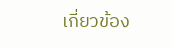เกี่ยวข้อง